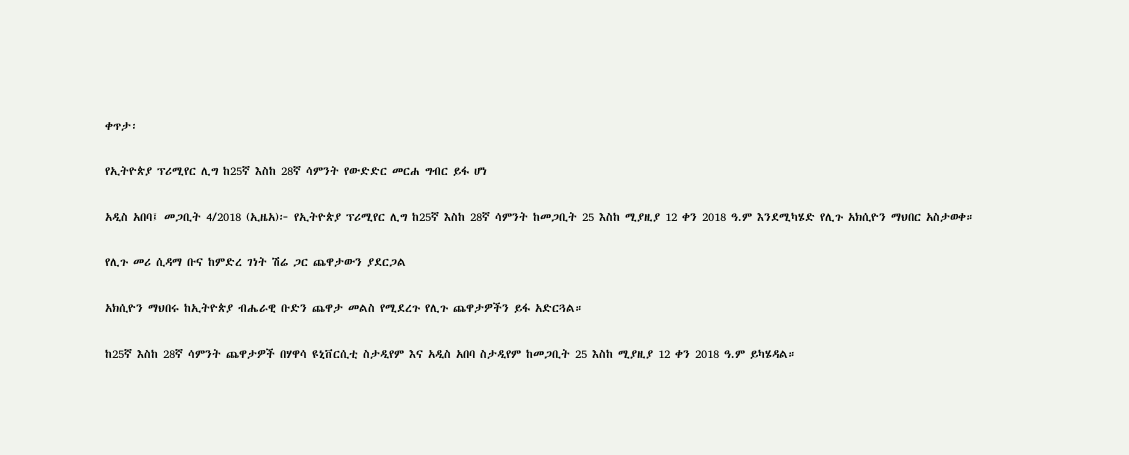ቀጥታ፡

የኢትዮጵያ ፕሪሚየር ሊግ ከ25ኛ እስከ 28ኛ ሳምንት የውድድር መርሐ ግብር ይፋ ሆነ

አዲስ አበባ፤ መጋቢት 4/2018 (ኢዜአ)፦ የኢትዮጵያ ፕሪሚየር ሊግ ከ25ኛ እስከ 28ኛ ሳምንት ከመጋቢት 25 እስከ ሚያዚያ 12 ቀን 2018 ዓ.ም እንደሚካሄድ የሊጉ አክሲዮን ማህበር አስታወቀ።

የሊጉ መሪ ሲዳማ ቡና ከምድረ ገነት ሽሬ ጋር ጨዋታውን ያደርጋል

አክሲዮን ማህበሩ ከኢትዮጵያ ብሔራዊ ቡድን ጨዋታ መልስ የሚደረጉ የሊጉ ጨዋታዎችን ይፋ አድርጓል።

ከ25ኛ እስከ 28ኛ ሳምንት ጨዋታዎች በሃዋሳ ዩኒቨርሲቲ ስታዲየም እና አዲስ አበባ ስታዲየም ከመጋቢት 25 እስከ ሚያዚያ 12 ቀን 2018 ዓ.ም ይካሄዳል።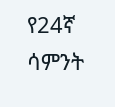የ24ኛ ሳምንት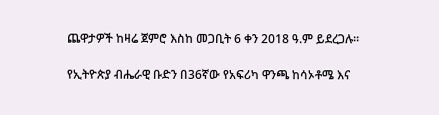ጨዋታዎች ከዛሬ ጀምሮ እስከ መጋቢት 6 ቀን 2018 ዓ.ም ይደረጋሉ።

የኢትዮጵያ ብሔራዊ ቡድን በ36ኛው የአፍሪካ ዋንጫ ከሳኦቶሜ እና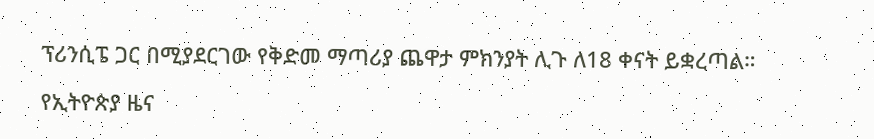ፕሪንሲፔ ጋር በሚያደርገው የቅድመ ማጣሪያ ጨዋታ ምክንያት ሊጉ ለ18 ቀናት ይቋረጣል።

የኢትዮጵያ ዜና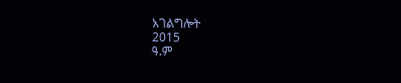አገልግሎት
2015
ዓ.ም